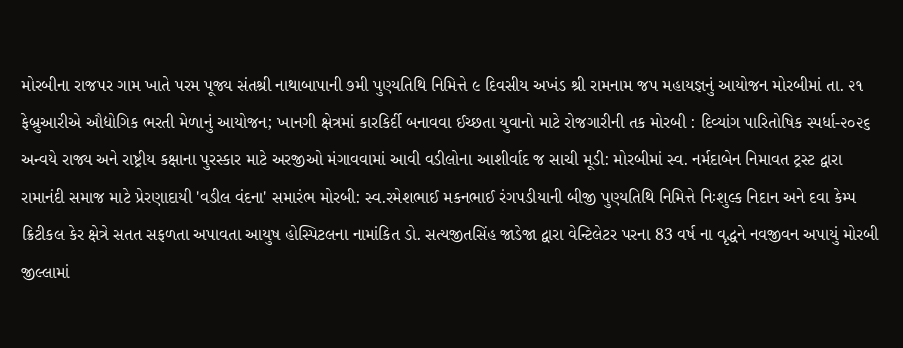મોરબીના રાજપર ગામ ખાતે પરમ પૂજ્ય સંતશ્રી નાથાબાપાની ૭મી પુણ્યતિથિ નિમિત્તે ૯ દિવસીય અખંડ શ્રી રામનામ જપ મહાયજ્ઞનું આયોજન મોરબીમાં તા. ૨૧ ફેબ્રુઆરીએ ઔદ્યોગિક ભરતી મેળાનું આયોજન; ખાનગી ક્ષેત્રમાં કારકિર્દી બનાવવા ઈચ્છતા યુવાનો માટે રોજગારીની તક મોરબી : દિવ્યાંગ પારિતોષિક સ્પર્ધા-૨૦૨૬ અન્વયે રાજ્ય અને રાષ્ટ્રીય કક્ષાના પુરસ્કાર માટે અરજીઓ મંગાવવામાં આવી વડીલોના આશીર્વાદ જ સાચી મૂડી: મોરબીમાં સ્વ. નર્મદાબેન નિમાવત ટ્રસ્ટ દ્વારા રામાનંદી સમાજ માટે પ્રેરણાદાયી 'વડીલ વંદના' સમારંભ મોરબી: સ્વ.રમેશભાઈ મકનભાઈ રંગપડીયાની બીજી પુણ્યતિથિ નિમિત્તે નિઃશુલ્ક નિદાન અને દવા કેમ્પ ક્રિટીકલ કેર ક્ષેત્રે સતત સફળતા અપાવતા આયુષ હોસ્પિટલના નામાંકિત ડો. સત્યજીતસિંહ જાડેજા દ્વારા વેન્ટિલેટર પરના 83 વર્ષ ના વૃદ્ધને નવજીવન અપાયું મોરબી જીલ્લામાં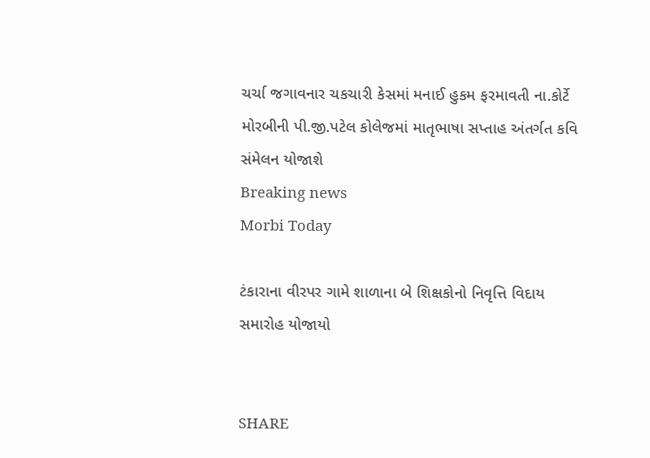ચર્ચા જગાવનાર ચકચારી કેસમાં મનાઈ હુકમ ફરમાવતી ના.કોર્ટે મોરબીની પી.જી.પટેલ કોલેજમાં માતૃભાષા સપ્તાહ અંતર્ગત કવિ સંમેલન યોજાશે
Breaking news
Morbi Today

ટંકારાના વીરપર ગામે શાળાના બે શિક્ષકોનો નિવૃત્તિ વિદાય સમારોહ યોજાયો


SHARE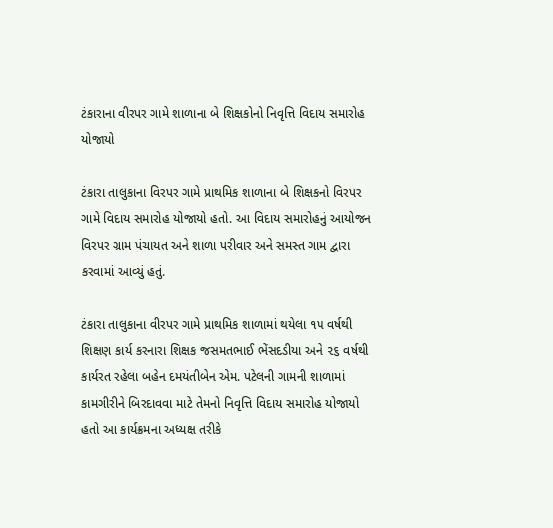ટંકારાના વીરપર ગામે શાળાના બે શિક્ષકોનો નિવૃત્તિ વિદાય સમારોહ યોજાયો

ટંકારા તાલુકાના વિરપર ગામે પ્રાથમિક શાળાના બે શિક્ષકનો વિરપર ગામે વિદાય સમારોહ યોજાયો હતો. આ વિદાય સમારોહનું આયોજન વિરપર ગ્રામ પંચાયત અને શાળા પરીવાર અને સમસ્ત ગામ દ્વારા કરવામાં આવ્યું હતું.

ટંકારા તાલુકાના વીરપર ગામે પ્રાથમિક શાળામાં થયેલા ૧૫ વર્ષથી શિક્ષણ કાર્ય કરનારા શિક્ષક જસમતભાઈ ભેંસદડીયા અને ૨૬ વર્ષથી કાર્યરત રહેલા બહેન દમયંતીબેન એમ. પટેલની ગામની શાળામાં કામગીરીને બિરદાવવા માટે તેમનો નિવૃત્તિ વિદાય સમારોહ યોજાયો હતો આ કાર્યક્રમના અધ્યક્ષ તરીકે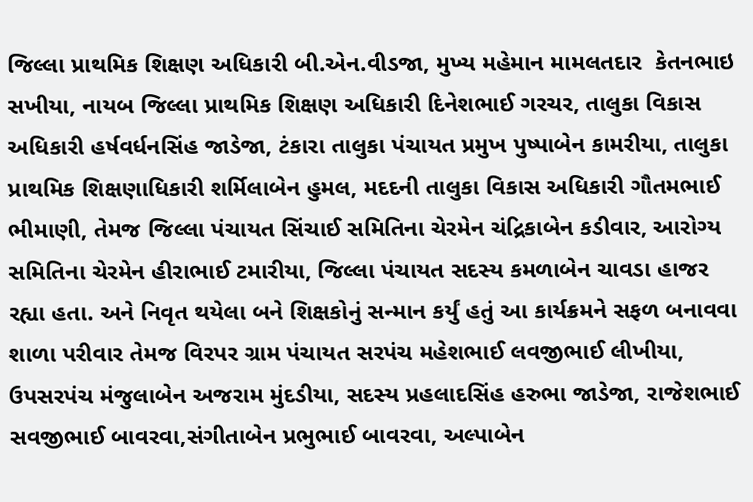જિલ્લા પ્રાથમિક શિક્ષણ અધિકારી બી.એન.વીડજા, મુખ્ય મહેમાન મામલતદાર  કેતનભાઇ સખીયા, નાયબ જિલ્લા પ્રાથમિક શિક્ષણ અધિકારી દિનેશભાઈ ગરચર, તાલુકા વિકાસ અધિકારી હર્ષવર્ધનસિંહ જાડેજા, ટંકારા તાલુકા પંચાયત પ્રમુખ પુષ્પાબેન કામરીયા, તાલુકા પ્રાથમિક શિક્ષણાધિકારી શર્મિલાબેન હુમલ, મદદની તાલુકા વિકાસ અધિકારી ગૌતમભાઈ ભીમાણી, તેમજ જિલ્લા પંચાયત સિંચાઈ સમિતિના ચેરમેન ચંદ્રિકાબેન કડીવાર, આરોગ્ય સમિતિના ચેરમેન હીરાભાઈ ટમારીયા, જિલ્લા પંચાયત સદસ્ય કમળાબેન ચાવડા હાજર રહ્યા હતા. અને નિવૃત થયેલા બને શિક્ષકોનું સન્માન કર્યું હતું આ કાર્યક્રમને સફળ બનાવવા શાળા પરીવાર તેમજ વિરપર ગ્રામ પંચાયત સરપંચ મહેશભાઈ લવજીભાઈ લીખીયા, ઉપસરપંચ મંજુલાબેન અજરામ મુંદડીયા, સદસ્ય પ્રહલાદસિંહ હરુભા જાડેજા, રાજેશભાઈ સવજીભાઈ બાવરવા,સંગીતાબેન પ્રભુભાઈ બાવરવા, અલ્પાબેન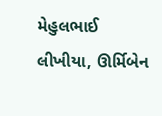મેહુલભાઈ લીખીયા, ઊર્મિબેન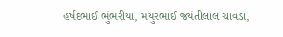હર્ષદભાઈ ભુંભરીયા, મયુરભાઈ જયંતીલાલ ચાવડા,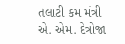તલાટી કમ મંત્રી એ. એમ. દેત્રોજા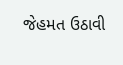જેહમત ઉઠાવી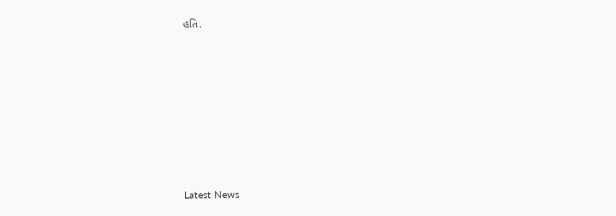હતિ.








Latest News